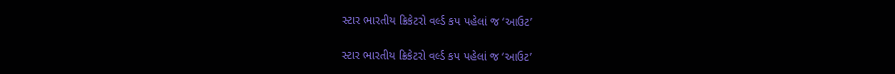સ્ટાર ભારતીય ક્રિકેટરો વર્લ્ડ કપ પહેલાં જ ‘આઉટ’

સ્ટાર ભારતીય ક્રિકેટરો વર્લ્ડ કપ પહેલાં જ ‘આઉટ’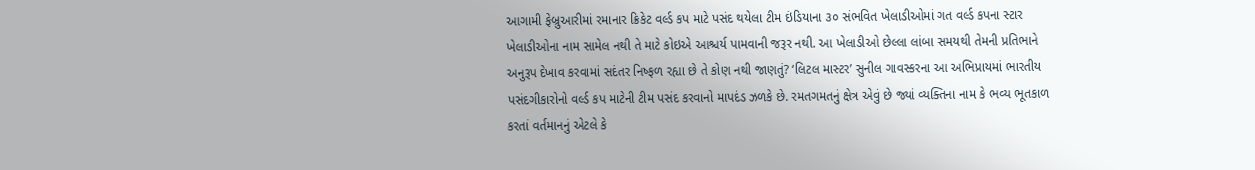આગામી ફેબ્રુઆરીમાં રમાનાર ક્રિકેટ વર્લ્ડ કપ માટે પસંદ થયેલા ટીમ ઇંડિયાના ૩૦ સંભવિત ખેલાડીઓમાં ગત વર્લ્ડ કપના સ્ટાર ખેલાડીઓના નામ સામેલ નથી તે માટે કોઇએ આશ્ચર્ય પામવાની જરૂર નથી. આ ખેલાડીઓ છેલ્લા લાંબા સમયથી તેમની પ્રતિભાને અનુરૂપ દેખાવ કરવામાં સદંતર નિષ્ફળ રહ્યા છે તે કોણ નથી જાણતું? ‘લિટલ માસ્ટર’ સુનીલ ગાવસ્કરના આ અભિપ્રાયમાં ભારતીય પસંદગીકારોનો વર્લ્ડ કપ માટેની ટીમ પસંદ કરવાનો માપદંડ ઝળકે છે. રમતગમતનું ક્ષેત્ર એવું છે જ્યાં વ્યક્તિના નામ કે ભવ્ય ભૂતકાળ કરતાં વર્તમાનનું એટલે કે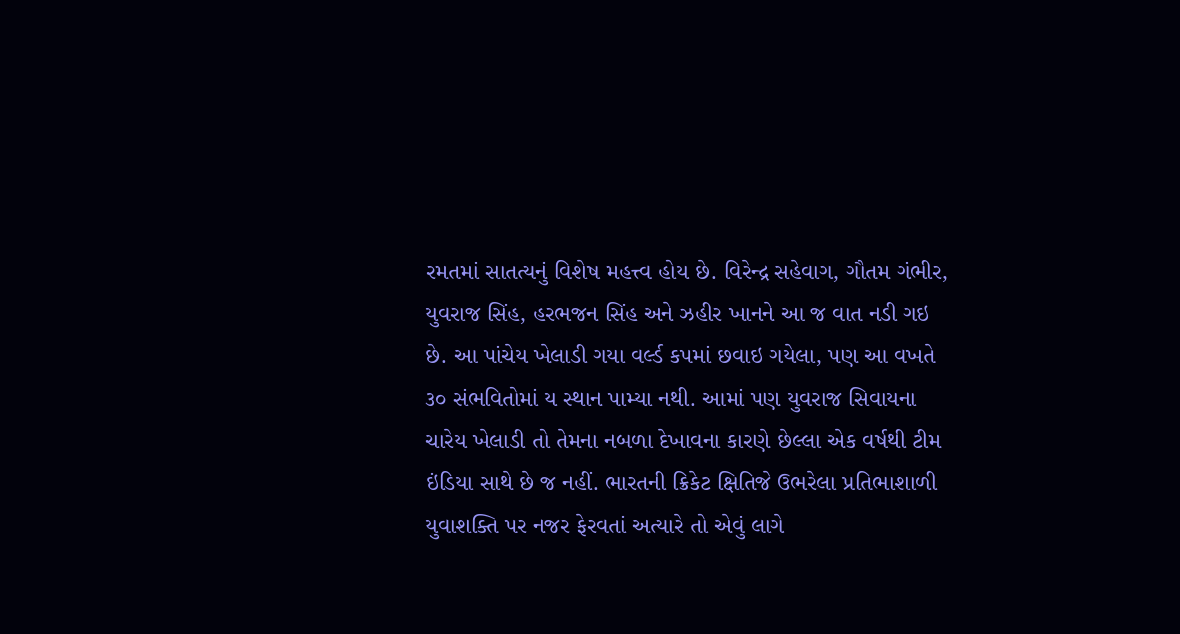રમતમાં સાતત્યનું વિશેષ મહત્ત્વ હોય છે. વિરેન્દ્ર સહેવાગ, ગૌતમ ગંભીર, યુવરાજ સિંહ, હરભજન સિંહ અને ઝહીર ખાનને આ જ વાત નડી ગઇ છે. આ પાંચેય ખેલાડી ગયા વર્લ્ડ કપમાં છવાઇ ગયેલા, પણ આ વખતે ૩૦ સંભવિતોમાં ય સ્થાન પામ્યા નથી. આમાં પણ યુવરાજ સિવાયના ચારેય ખેલાડી તો તેમના નબળા દેખાવના કારણે છેલ્લા એક વર્ષથી ટીમ ઇંડિયા સાથે છે જ નહીં. ભારતની ક્રિકેટ ક્ષિતિજે ઉભરેલા પ્રતિભાશાળી યુવાશક્તિ પર નજર ફેરવતાં અત્યારે તો એવું લાગે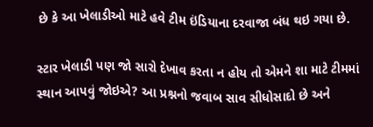છે કે આ ખેલાડીઓ માટે હવે ટીમ ઇંડિયાના દરવાજા બંધ થઇ ગયા છે.

સ્ટાર ખેલાડી પણ જો સારો દેખાવ કરતા ન હોય તો એમને શા માટે ટીમમાં સ્થાન આપવું જોઇએ? આ પ્રશ્નનો જવાબ સાવ સીધોસાદો છે અને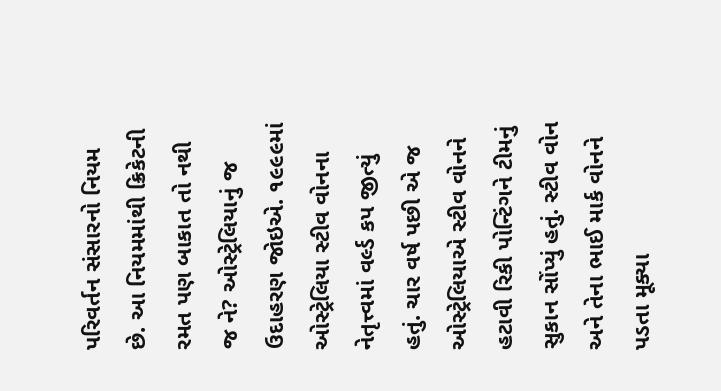પરિવર્તન સંસારનો નિયમ છે. આ નિયમમાંથી ક્રિકેટની રમત પણ બાકાત તો નથી જ ને? ઓસ્ટ્રેલિયાનું જ ઉદાહરણ જોઇએ. ૧૯૯૯માં ઓસ્ટ્રેલિયા સ્ટીવ વોનના નેતૃત્ત્વમાં વર્લ્ડ કપ જીત્યું હતું. ચાર વર્ષ પછી એ જ ઓસ્ટ્રેલિયાએ સ્ટીવ વોનને હટાવી રિકી પોન્ટિંગને ટીમનું સુકાન સોંપ્યું હતું. સ્ટીવ વોન અને તેના ભાઈ માર્ક વોનને પડતા મૂક્યા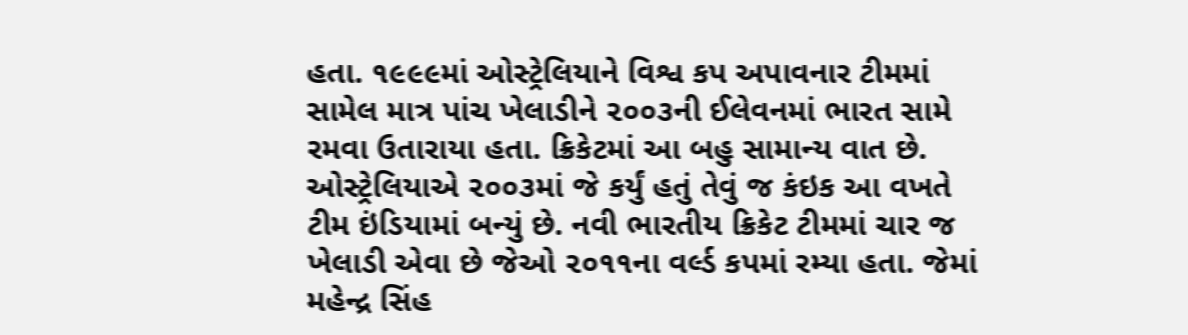હતા. ૧૯૯૯માં ઓસ્ટ્રેલિયાને વિશ્વ કપ અપાવનાર ટીમમાં સામેલ માત્ર પાંચ ખેલાડીને ૨૦૦૩ની ઈલેવનમાં ભારત સામે રમવા ઉતારાયા હતા. ક્રિકેટમાં આ બહુ સામાન્ય વાત છે. ઓસ્ટ્રેલિયાએ ૨૦૦૩માં જે કર્યું હતું તેવું જ કંઇક આ વખતે ટીમ ઇંડિયામાં બન્યું છે. નવી ભારતીય ક્રિકેટ ટીમમાં ચાર જ ખેલાડી એવા છે જેઓ ૨૦૧૧ના વર્લ્ડ કપમાં રમ્યા હતા. જેમાં મહેન્દ્ર સિંહ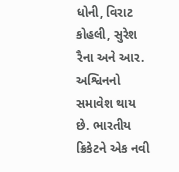ધોની, વિરાટ કોહલી, સુરેશ રૈના અને આર. અશ્વિનનો સમાવેશ થાય છે. ભારતીય ક્રિકેટને એક નવી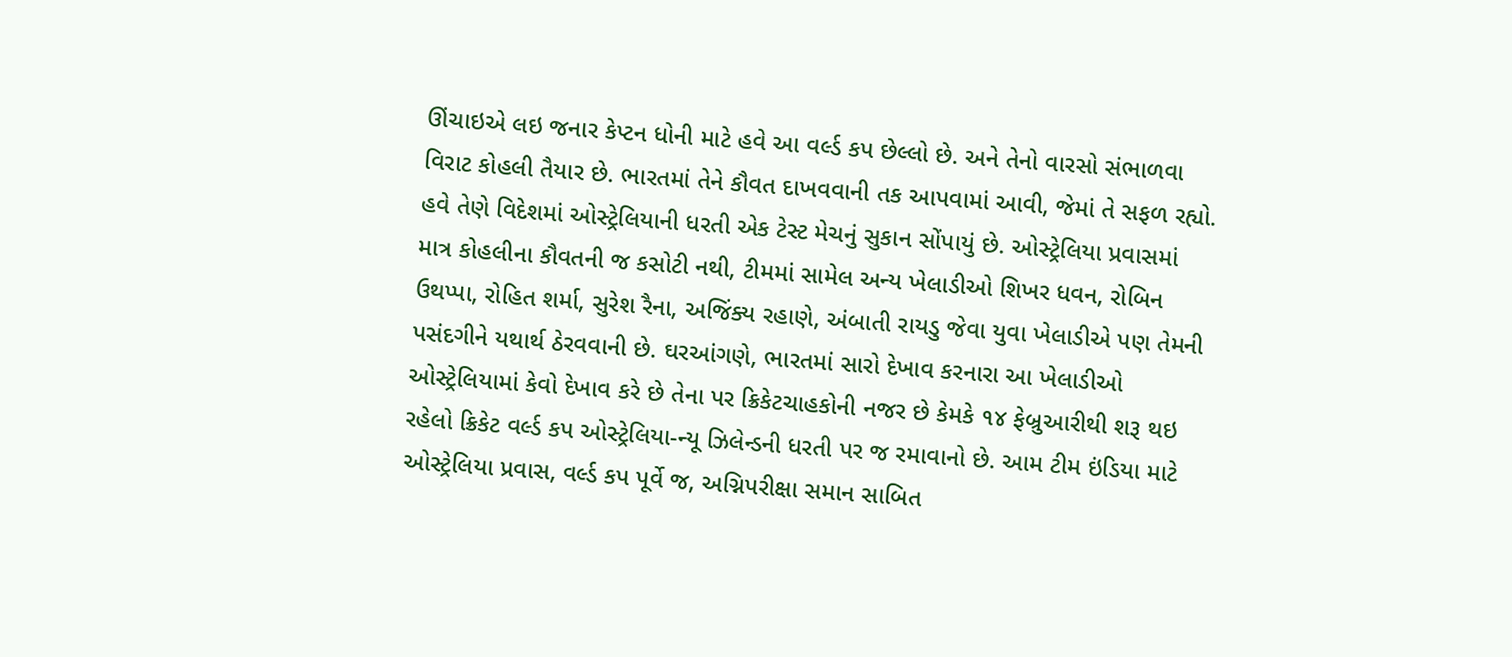ઊંચાઇએ લઇ જનાર કેપ્ટન ધોની માટે હવે આ વર્લ્ડ કપ છેલ્લો છે. અને તેનો વારસો સંભાળવા વિરાટ કોહલી તૈયાર છે. ભારતમાં તેને કૌવત દાખવવાની તક આપવામાં આવી, જેમાં તે સફળ રહ્યો. હવે તેણે વિદેશમાં ઓસ્ટ્રેલિયાની ધરતી એક ટેસ્ટ મેચનું સુકાન સોંપાયું છે. ઓસ્ટ્રેલિયા પ્રવાસમાં માત્ર કોહલીના કૌવતની જ કસોટી નથી, ટીમમાં સામેલ અન્ય ખેલાડીઓ શિખર ધવન, રોબિન ઉથપ્પા, રોહિત શર્મા, સુરેશ રૈના, અજિંક્ય રહાણે, અંબાતી રાયડુ જેવા યુવા ખેલાડીએ પણ તેમની પસંદગીને યથાર્થ ઠેરવવાની છે. ઘરઆંગણે, ભારતમાં સારો દેખાવ કરનારા આ ખેલાડીઓ ઓસ્ટ્રેલિયામાં કેવો દેખાવ કરે છે તેના પર ક્રિકેટચાહકોની નજર છે કેમકે ૧૪ ફેબ્રુઆરીથી શરૂ થઇ રહેલો ક્રિકેટ વર્લ્ડ કપ ઓસ્ટ્રેલિયા-ન્યૂ ઝિલેન્ડની ધરતી પર જ રમાવાનો છે. આમ ટીમ ઇંડિયા માટે ઓસ્ટ્રેલિયા પ્રવાસ, વર્લ્ડ કપ પૂર્વે જ, અગ્નિપરીક્ષા સમાન સાબિત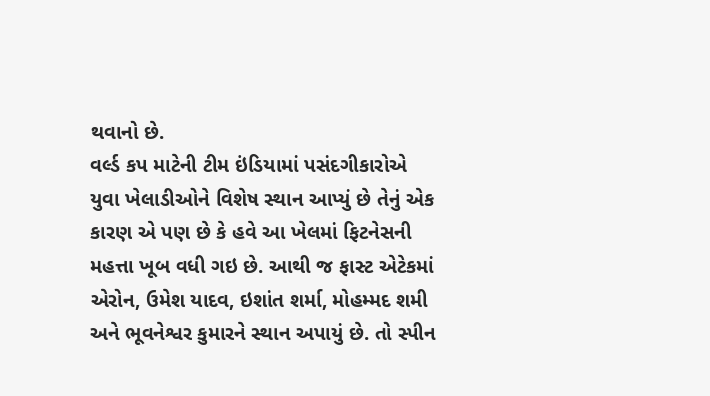થવાનો છે.
વર્લ્ડ કપ માટેની ટીમ ઇંડિયામાં પસંદગીકારોએ યુવા ખેલાડીઓને વિશેષ સ્થાન આપ્યું છે તેનું એક કારણ એ પણ છે કે હવે આ ખેલમાં ફિટનેસની મહત્તા ખૂબ વધી ગઇ છે. આથી જ ફાસ્ટ એટેકમાં એરોન, ઉમેશ યાદવ, ઇશાંત શર્મા, મોહમ્મદ શમી અને ભૂવનેશ્વર કુમારને સ્થાન અપાયું છે. તો સ્પીન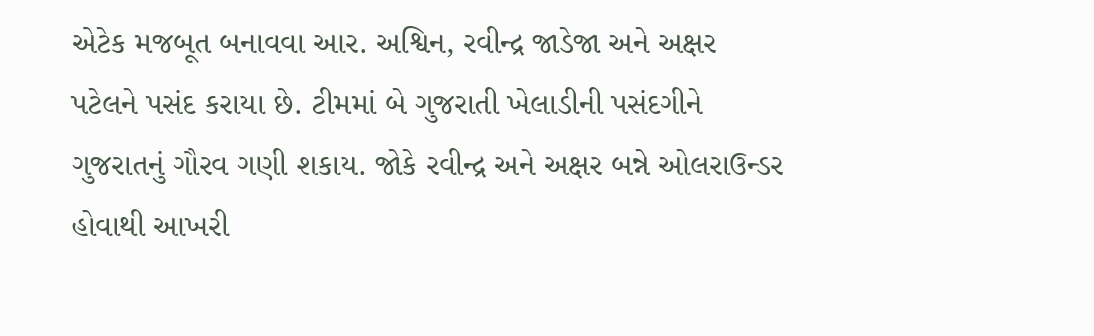એટેક મજબૂત બનાવવા આર. અશ્વિન, રવીન્દ્ર જાડેજા અને અક્ષર પટેલને પસંદ કરાયા છે. ટીમમાં બે ગુજરાતી ખેલાડીની પસંદગીને ગુજરાતનું ગૌરવ ગણી શકાય. જોકે રવીન્દ્ર અને અક્ષર બન્ને ઓલરાઉન્ડર હોવાથી આખરી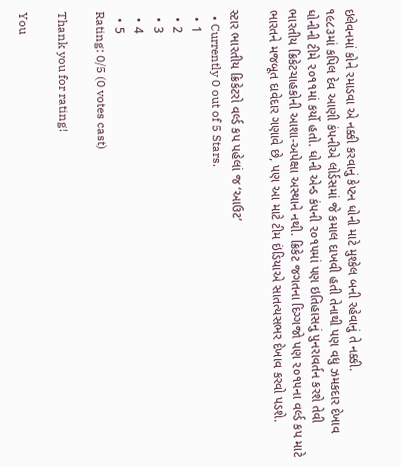ઇલેવનમાં કોને રમાડવા એ નક્કી કરવાનું કેપ્ટન ધોની માટે મુશ્કેલ બની રહેવાનું તે નક્કી.
૧૯૮૩માં કપિલ દેવ આણી કંપનીએ લોર્ડસમાં જે કમાલ દાખવી હતી તેનાથી પણ વધુ ઝમકદાર દેખાવ ધોનીની ટીમે ૨૦૧૧માં કર્યો હતો. ધોની એન્ડ કંપની ૨૦૧૫માં પણ ઇતિહાસનું પુનરાવર્તન કરશે તેવી ભારતીય ક્રિકેટચાહકોની આશા-અપેક્ષા અસ્થાને નથી. ક્રિકેટ જગતના દિગ્ગજો પણ ૨૦૧૫ના વર્લ્ડ કપ માટે ભારતને મજબૂત દાવેદાર ગણાવે છે, પણ આ માટે ટીમ ઇંડિયાએ સાતત્યસભર દેખાવ કરવો પડશે.

સ્ટાર ભારતીય ક્રિકેટરો વર્લ્ડ કપ પહેલાં જ ‘આઉટ’
  • Currently 0 out of 5 Stars.
  • 1
  • 2
  • 3
  • 4
  • 5
Rating: 0/5 (0 votes cast)

Thank you for rating!

You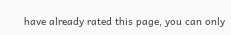have already rated this page, you can only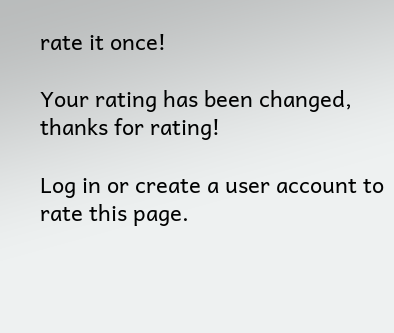rate it once!

Your rating has been changed, thanks for rating!

Log in or create a user account to rate this page.